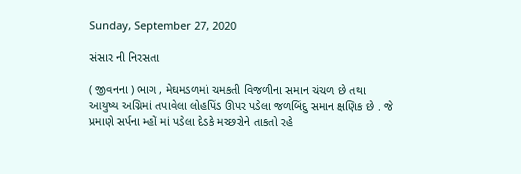Sunday, September 27, 2020

સંસાર ની નિરસતા

( જીવનના ) ભાગ , મેઘમડળમાં ચમકતી વિજળીના સમાન ચંચળ છે તથા આયુષ્ય અગ્નિમાં તપાવેલા લોહપિંડ ઊપર પડેલા જળબિંદુ સમાન ક્ષણિક છે . જે પ્રમાણે સર્પના મ્હોં માં પડેલા દેડકે મચ્છરોને તાકતો રહે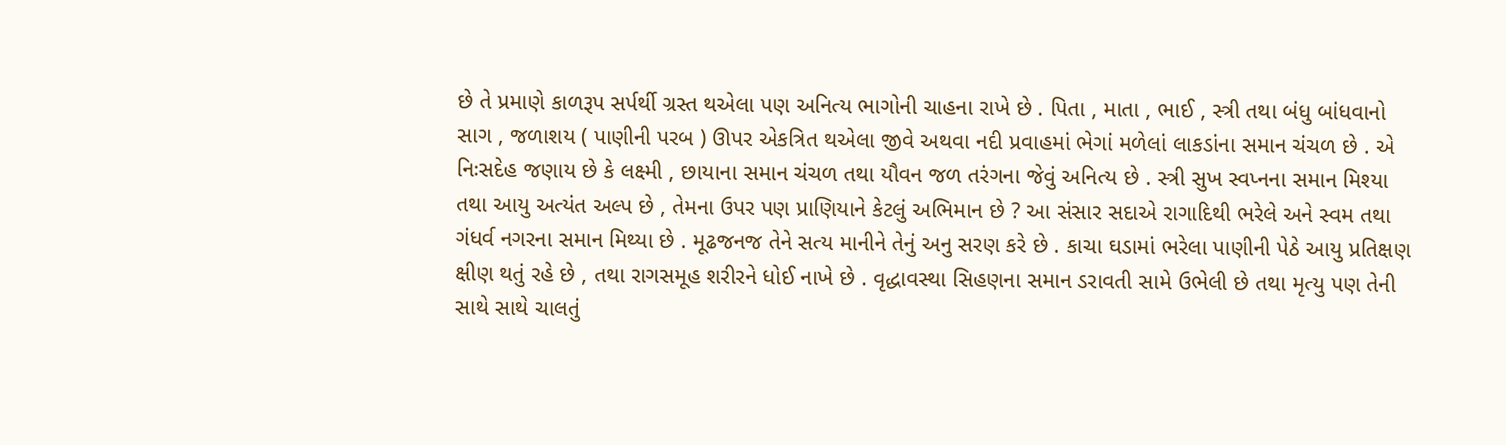છે તે પ્રમાણે કાળરૂપ સર્પર્થી ગ્રસ્ત થએલા પણ અનિત્ય ભાગોની ચાહના રાખે છે . પિતા , માતા , ભાઈ , સ્ત્રી તથા બંધુ બાંધવાનો સાગ , જળાશય ( પાણીની પરબ ) ઊપર એકત્રિત થએલા જીવે અથવા નદી પ્રવાહમાં ભેગાં મળેલાં લાકડાંના સમાન ચંચળ છે . એ નિઃસદેહ જણાય છે કે લક્ષ્મી , છાયાના સમાન ચંચળ તથા યૌવન જળ તરંગના જેવું અનિત્ય છે . સ્ત્રી સુખ સ્વપ્નના સમાન મિશ્યા તથા આયુ અત્યંત અલ્પ છે , તેમના ઉપર પણ પ્રાણિયાને કેટલું અભિમાન છે ? આ સંસાર સદાએ રાગાદિથી ભરેલે અને સ્વમ તથા ગંધર્વ નગરના સમાન મિથ્યા છે . મૂઢજનજ તેને સત્ય માનીને તેનું અનુ સરણ કરે છે . કાચા ઘડામાં ભરેલા પાણીની પેઠે આયુ પ્રતિક્ષણ ક્ષીણ થતું રહે છે , તથા રાગસમૂહ શરીરને ધોઈ નાખે છે . વૃદ્ધાવસ્થા સિહણના સમાન ડરાવતી સામે ઉભેલી છે તથા મૃત્યુ પણ તેની સાથે સાથે ચાલતું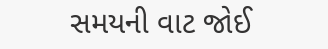સમયની વાટ જોઈ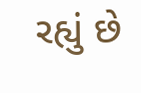રહ્યું છે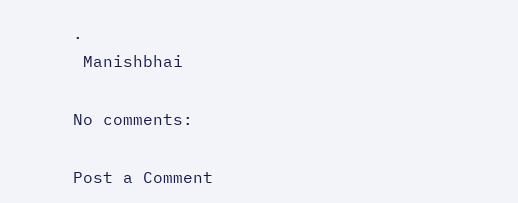.
 Manishbhai

No comments:

Post a Comment